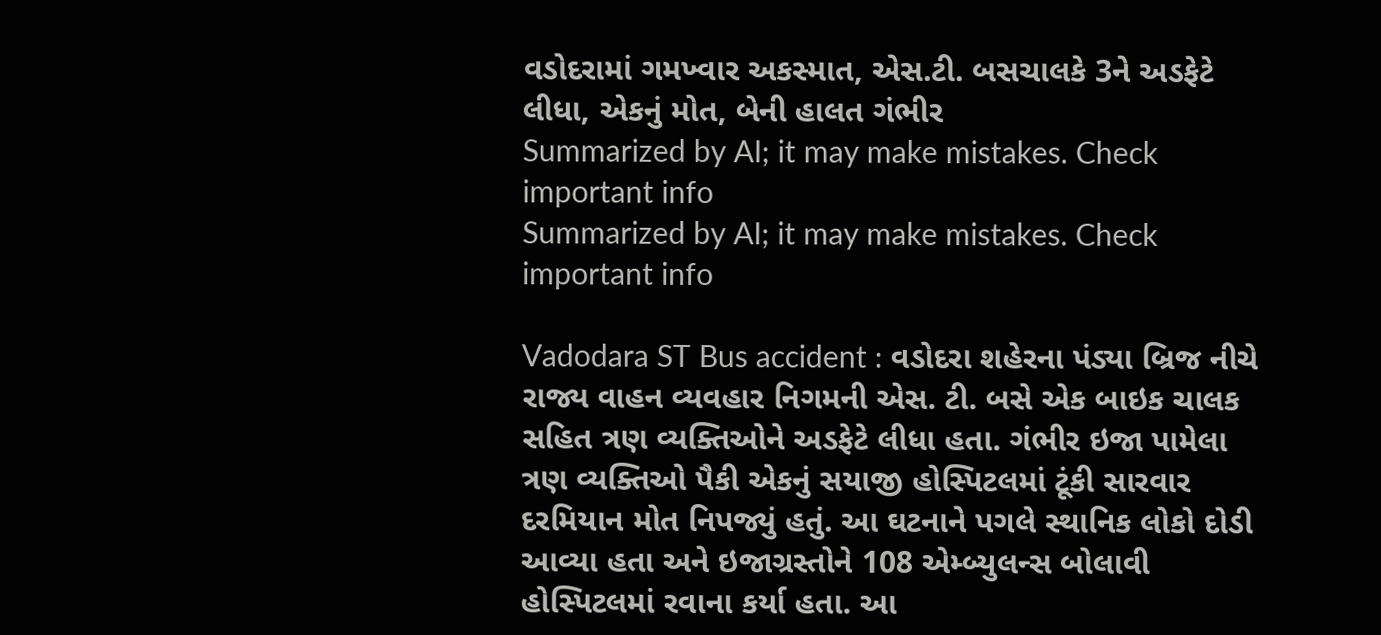વડોદરામાં ગમખ્વાર અકસ્માત, એસ.ટી. બસચાલકે 3ને અડફેટે લીધા, એકનું મોત, બેની હાલત ગંભીર
Summarized by AI; it may make mistakes. Check important info
Summarized by AI; it may make mistakes. Check important info

Vadodara ST Bus accident : વડોદરા શહેરના પંડ્યા બ્રિજ નીચે રાજ્ય વાહન વ્યવહાર નિગમની એસ. ટી. બસે એક બાઇક ચાલક સહિત ત્રણ વ્યક્તિઓને અડફેટે લીધા હતા. ગંભીર ઇજા પામેલા ત્રણ વ્યક્તિઓ પૈકી એકનું સયાજી હોસ્પિટલમાં ટૂંકી સારવાર દરમિયાન મોત નિપજ્યું હતું. આ ઘટનાને પગલે સ્થાનિક લોકો દોડી આવ્યા હતા અને ઇજાગ્રસ્તોને 108 એમ્બ્યુલન્સ બોલાવી હોસ્પિટલમાં રવાના કર્યા હતા. આ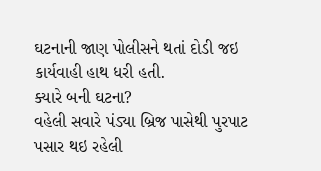ઘટનાની જાણ પોલીસને થતાં દોડી જઇ કાર્યવાહી હાથ ધરી હતી.
ક્યારે બની ઘટના?
વહેલી સવારે પંડ્યા બ્રિજ પાસેથી પુરપાટ પસાર થઇ રહેલી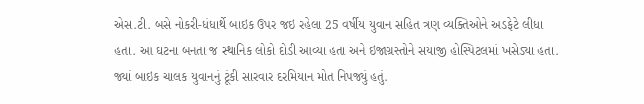એસ.ટી. બસે નોકરી-ધંધાર્થે બાઇક ઉપર જઇ રહેલા 25 વર્ષીય યુવાન સહિત ત્રણ વ્યક્તિઓને અડફેટે લીધા હતા. આ ઘટના બનતા જ સ્થાનિક લોકો દોડી આવ્યા હતા અને ઇજાગ્રસ્તોને સયાજી હોસ્પિટલમાં ખસેડ્યા હતા. જ્યાં બાઇક ચાલક યુવાનનું ટૂંકી સારવાર દરમિયાન મોત નિપજ્યું હતું.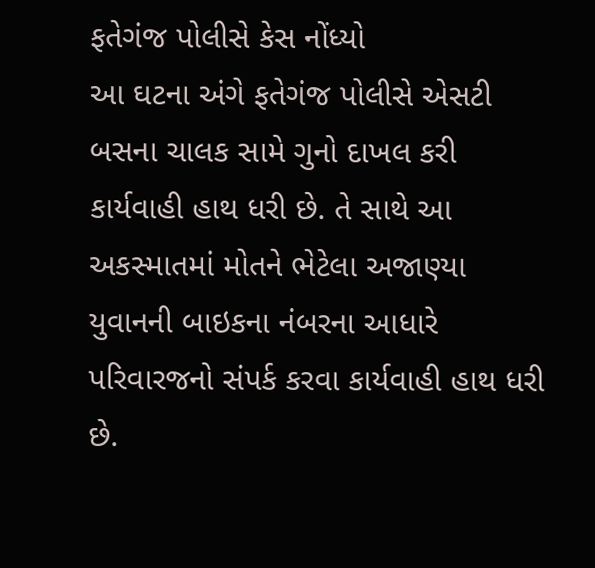ફતેગંજ પોલીસે કેસ નોંધ્યો
આ ઘટના અંગે ફતેગંજ પોલીસે એસટી બસના ચાલક સામે ગુનો દાખલ કરી કાર્યવાહી હાથ ધરી છે. તે સાથે આ અકસ્માતમાં મોતને ભેટેલા અજાણ્યા યુવાનની બાઇકના નંબરના આધારે પરિવારજનો સંપર્ક કરવા કાર્યવાહી હાથ ધરી છે.